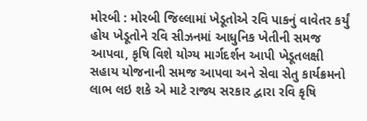મોરબી : મોરબી જિલ્લામાં ખેડૂતોએ રવિ પાકનું વાવેતર કર્યું હોય ખેડૂતોને રવિ સીઝનમાં આધુનિક ખેતીની સમજ આપવા, કૃષિ વિશે યોગ્ય માર્ગદર્શન આપી ખેડૂતલક્ષી સહાય યોજનાની સમજ આપવા અને સેવા સેતુ કાર્યક્રમનો લાભ લઇ શકે એ માટે રાજ્ય સરકાર દ્વારા રવિ કૃષિ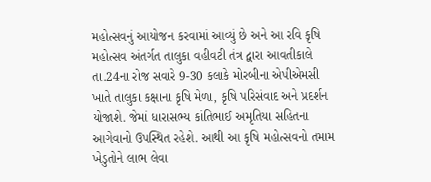મહોત્સવનું આયોજન કરવામાં આવ્યું છે અને આ રવિ કૃષિ મહોત્સવ અંતર્ગત તાલુકા વહીવટી તંત્ર દ્વારા આવતીકાલે તા.24ના રોજ સવારે 9-30 કલાકે મોરબીના એપીએમસી ખાતે તાલુકા કક્ષાના કૃષિ મેળા, કૃષિ પરિસંવાદ અને પ્રદર્શન યોજાશે. જેમાં ધારાસભ્ય કાંતિભાઈ અમૃતિયા સહિતના આગેવાનો ઉપસ્થિત રહેશે. આથી આ કૃષિ મહોત્સવનો તમામ ખેડુતોને લાભ લેવા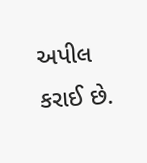અપીલ કરાઈ છે.